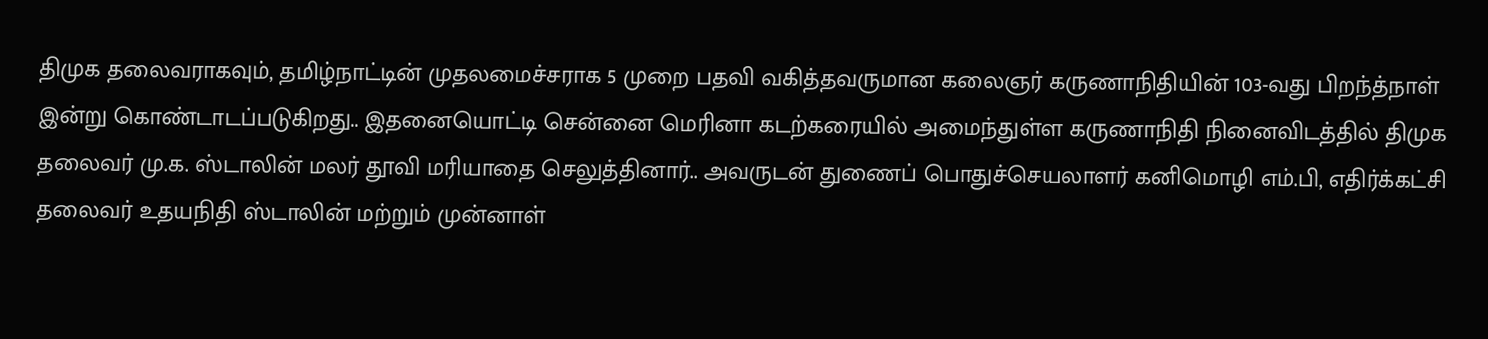திமுக தலைவராகவும், தமிழ்நாட்டின் முதலமைச்சராக 5 முறை பதவி வகித்தவருமான கலைஞர் கருணாநிதியின் 103-வது பிறந்த்நாள் இன்று கொண்டாடப்படுகிறது.. இதனையொட்டி சென்னை மெரினா கடற்கரையில் அமைந்துள்ள கருணாநிதி நினைவிடத்தில் திமுக தலைவர் மு.க. ஸ்டாலின் மலர் தூவி மரியாதை செலுத்தினார்.. அவருடன் துணைப் பொதுச்செயலாளர் கனிமொழி எம்.பி, எதிர்க்கட்சி தலைவர் உதயநிதி ஸ்டாலின் மற்றும் முன்னாள்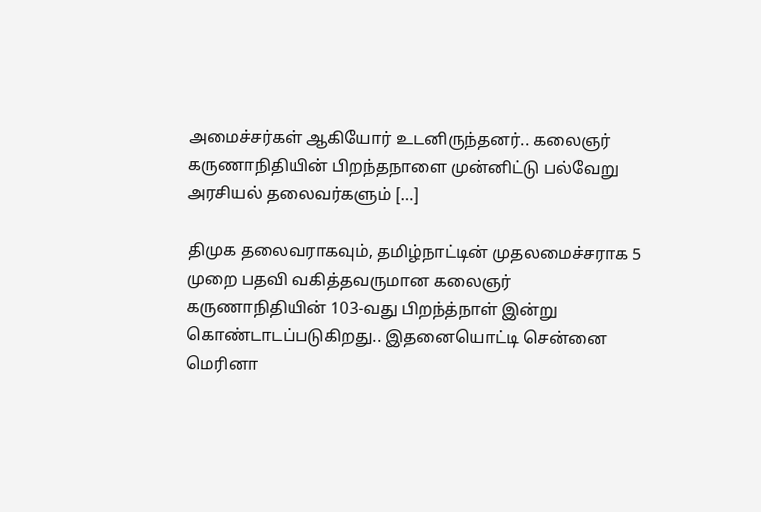அமைச்சர்கள் ஆகியோர் உடனிருந்தனர்.. கலைஞர் கருணாநிதியின் பிறந்தநாளை முன்னிட்டு பல்வேறு அரசியல் தலைவர்களும் […]

திமுக தலைவராகவும், தமிழ்நாட்டின் முதலமைச்சராக 5 முறை பதவி வகித்தவருமான கலைஞர் கருணாநிதியின் 103-வது பிறந்த்நாள் இன்று கொண்டாடப்படுகிறது.. இதனையொட்டி சென்னை மெரினா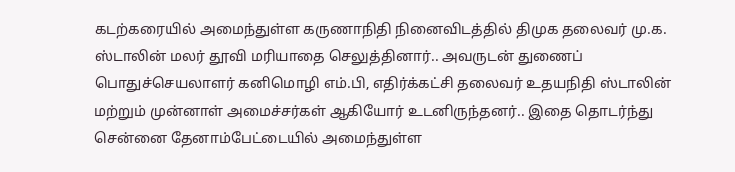கடற்கரையில் அமைந்துள்ள கருணாநிதி நினைவிடத்தில் திமுக தலைவர் மு.க. ஸ்டாலின் மலர் தூவி மரியாதை செலுத்தினார்.. அவருடன் துணைப் பொதுச்செயலாளர் கனிமொழி எம்.பி, எதிர்க்கட்சி தலைவர் உதயநிதி ஸ்டாலின் மற்றும் முன்னாள் அமைச்சர்கள் ஆகியோர் உடனிருந்தனர்.. இதை தொடர்ந்து சென்னை தேனாம்பேட்டையில் அமைந்துள்ள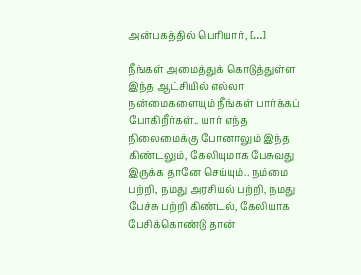அன்பகத்தில் பெரியார், […]

நீங்கள் அமைத்துக் கொடுத்துள்ள இந்த ஆட்சியில் எல்லா நன்மைகளையும் நீங்கள் பார்க்கப் போகிறீர்கள்.. யார் எந்த நிலைமைக்கு போனாலும் இந்த கிண்டலும், கேலியுமாக பேசுவது இருக்க தானே செய்யும்.. நம்மை பற்றி, நமது அரசியல் பற்றி, நமது பேச்சு பற்றி கிண்டல், கேலியாக பேசிக்கொண்டு தான்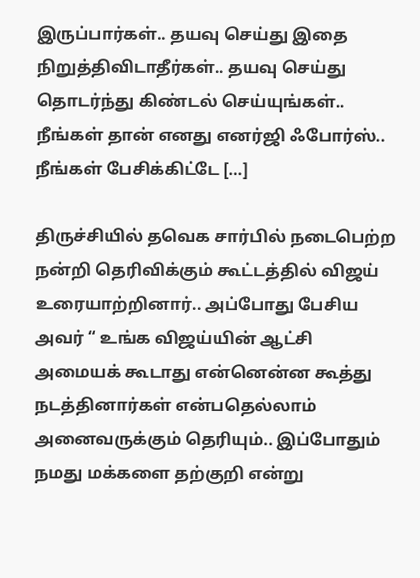இருப்பார்கள்.. தயவு செய்து இதை நிறுத்திவிடாதீர்கள்.. தயவு செய்து தொடர்ந்து கிண்டல் செய்யுங்கள்.. நீங்கள் தான் எனது எனர்ஜி ஃபோர்ஸ்.. நீங்கள் பேசிக்கிட்டே […]

திருச்சியில் தவெக சார்பில் நடைபெற்ற நன்றி தெரிவிக்கும் கூட்டத்தில் விஜய் உரையாற்றினார்.. அப்போது பேசிய அவர் “ உங்க விஜய்யின் ஆட்சி அமையக் கூடாது என்னென்ன கூத்து நடத்தினார்கள் என்பதெல்லாம் அனைவருக்கும் தெரியும்.. இப்போதும் நமது மக்களை தற்குறி என்று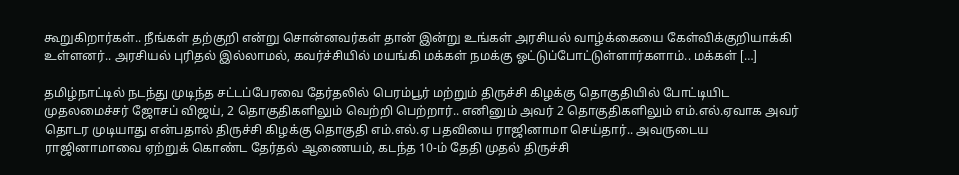கூறுகிறார்கள்.. நீங்கள் தற்குறி என்று சொன்னவர்கள் தான் இன்று உங்கள் அரசியல் வாழ்க்கையை கேள்விக்குறியாக்கி உள்ளனர்.. அரசியல் புரிதல் இல்லாமல், கவர்ச்சியில் மயங்கி மக்கள் நமக்கு ஓட்டுப்போட்டுள்ளார்களாம்.. மக்கள் […]

தமிழ்நாட்டில் நடந்து முடிந்த சட்டப்பேரவை தேர்தலில் பெரம்பூர் மற்றும் திருச்சி கிழக்கு தொகுதியில் போட்டியிட முதலமைச்சர் ஜோசப் விஜய், 2 தொகுதிகளிலும் வெற்றி பெற்றார்.. எனினும் அவர் 2 தொகுதிகளிலும் எம்.எல்.ஏவாக அவர் தொடர முடியாது என்பதால் திருச்சி கிழக்கு தொகுதி எம்.எல்.ஏ பதவியை ராஜினாமா செய்தார்.. அவருடைய ராஜினாமாவை ஏற்றுக் கொண்ட தேர்தல் ஆணையம், கடந்த 10-ம் தேதி முதல் திருச்சி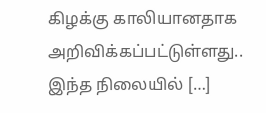கிழக்கு காலியானதாக அறிவிக்கப்பட்டுள்ளது.. இந்த நிலையில் […]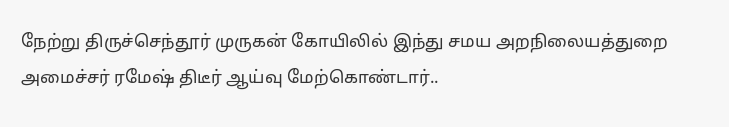நேற்று திருச்செந்தூர் முருகன் கோயிலில் இந்து சமய அறநிலையத்துறை அமைச்சர் ரமேஷ் திடீர் ஆய்வு மேற்கொண்டார்..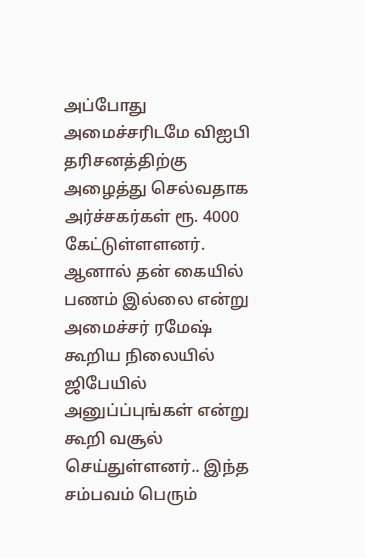அப்போது அமைச்சரிடமே விஐபி தரிசனத்திற்கு அழைத்து செல்வதாக அர்ச்சகர்கள் ரூ. 4000 கேட்டுள்ளளனர். ஆனால் தன் கையில் பணம் இல்லை என்று அமைச்சர் ரமேஷ் கூறிய நிலையில் ஜிபேயில் அனுப்ப்புங்கள் என்று கூறி வசூல் செய்துள்ளனர்.. இந்த சம்பவம் பெரும்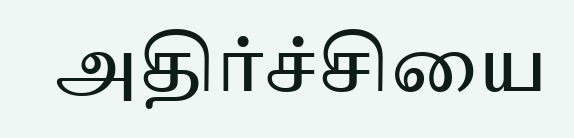அதிர்ச்சியை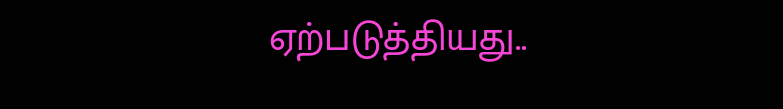ஏற்படுத்தியது..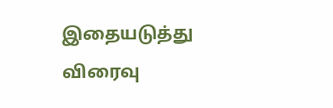இதையடுத்து விரைவு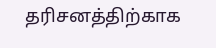தரிசனத்திற்காக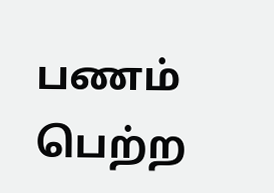பணம் பெற்ற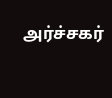அர்ச்சகர்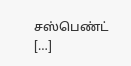சஸ்பெண்ட் […]